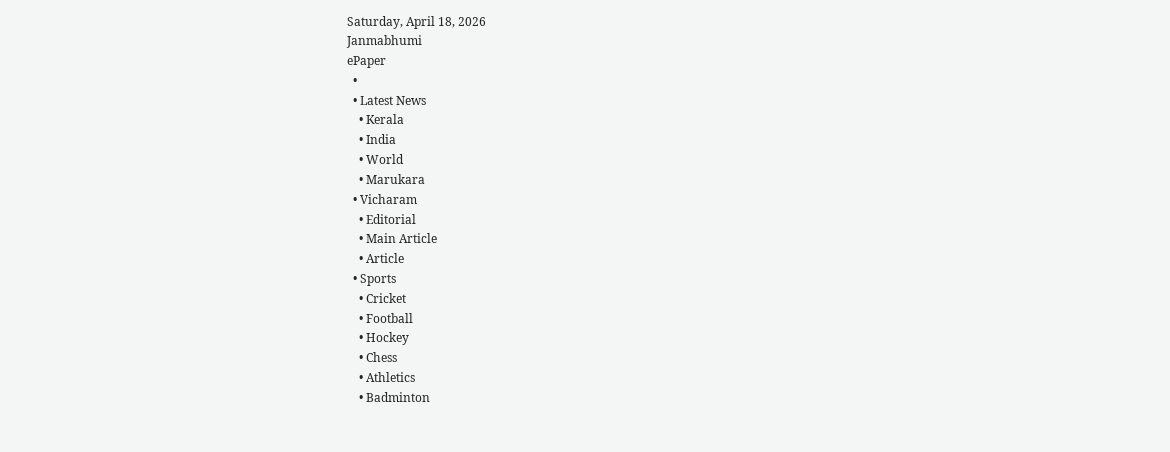Saturday, April 18, 2026
Janmabhumi
ePaper
  •
  • Latest News
    • Kerala
    • India
    • World
    • Marukara
  • Vicharam
    • Editorial
    • Main Article
    • Article
  • Sports
    • Cricket
    • Football
    • Hockey
    • Chess
    • Athletics
    • Badminton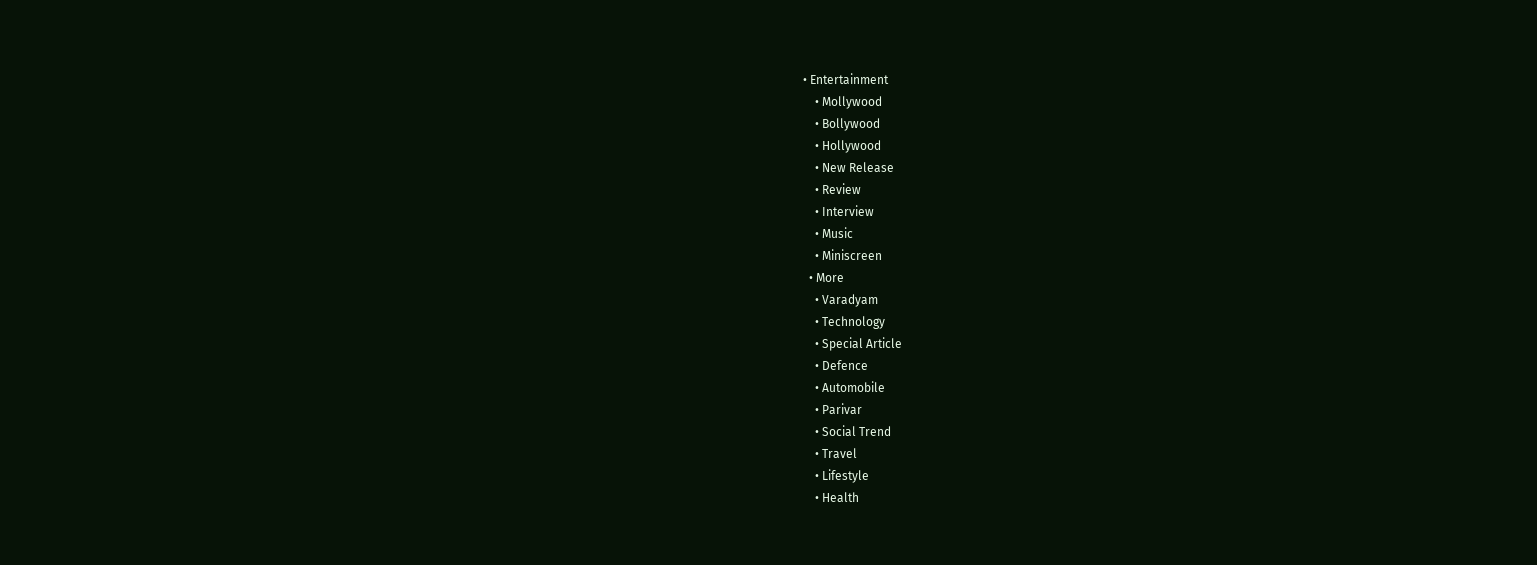• Entertainment
    • Mollywood
    • Bollywood
    • Hollywood
    • New Release
    • Review
    • Interview
    • Music
    • Miniscreen
  • More
    • Varadyam
    • Technology
    • Special Article
    • Defence
    • Automobile
    • Parivar
    • Social Trend
    • Travel
    • Lifestyle
    • Health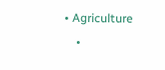• Agriculture
    •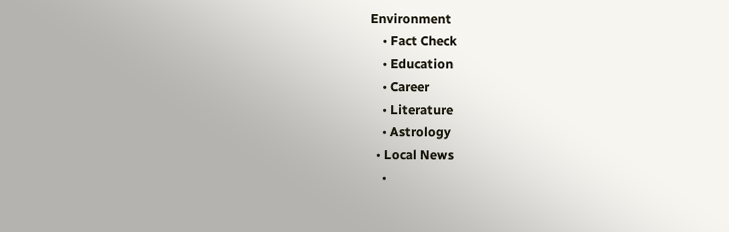Environment
    • Fact Check
    • Education
    • Career
    • Literature
    • Astrology
  • Local News
    •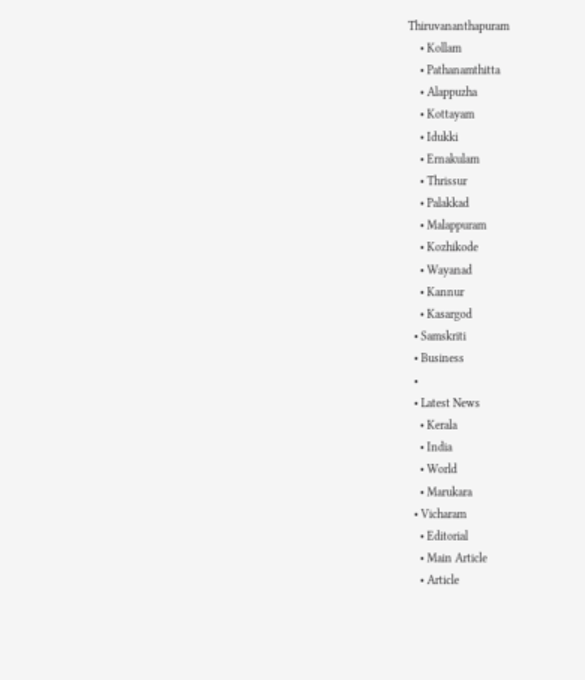Thiruvananthapuram
    • Kollam
    • Pathanamthitta
    • Alappuzha
    • Kottayam
    • Idukki
    • Ernakulam
    • Thrissur
    • Palakkad
    • Malappuram
    • Kozhikode
    • Wayanad
    • Kannur
    • Kasargod
  • Samskriti
  • Business
  •
  • Latest News
    • Kerala
    • India
    • World
    • Marukara
  • Vicharam
    • Editorial
    • Main Article
    • Article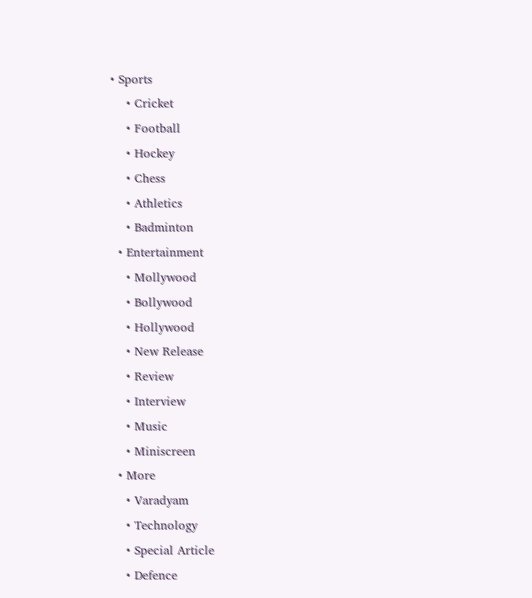• Sports
    • Cricket
    • Football
    • Hockey
    • Chess
    • Athletics
    • Badminton
  • Entertainment
    • Mollywood
    • Bollywood
    • Hollywood
    • New Release
    • Review
    • Interview
    • Music
    • Miniscreen
  • More
    • Varadyam
    • Technology
    • Special Article
    • Defence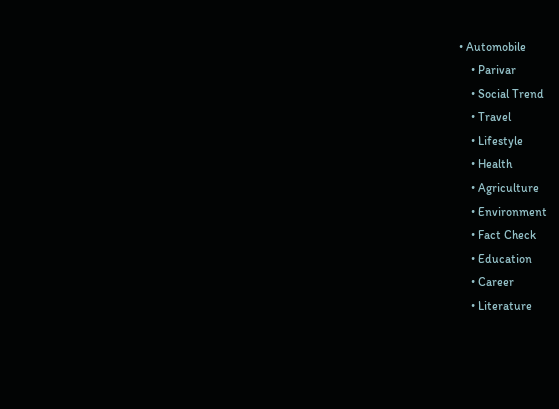• Automobile
    • Parivar
    • Social Trend
    • Travel
    • Lifestyle
    • Health
    • Agriculture
    • Environment
    • Fact Check
    • Education
    • Career
    • Literature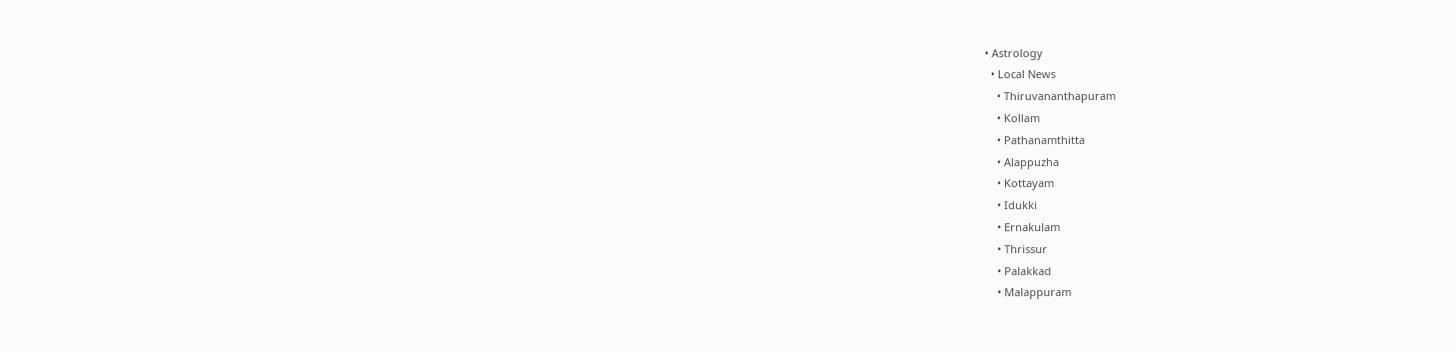• Astrology
  • Local News
    • Thiruvananthapuram
    • Kollam
    • Pathanamthitta
    • Alappuzha
    • Kottayam
    • Idukki
    • Ernakulam
    • Thrissur
    • Palakkad
    • Malappuram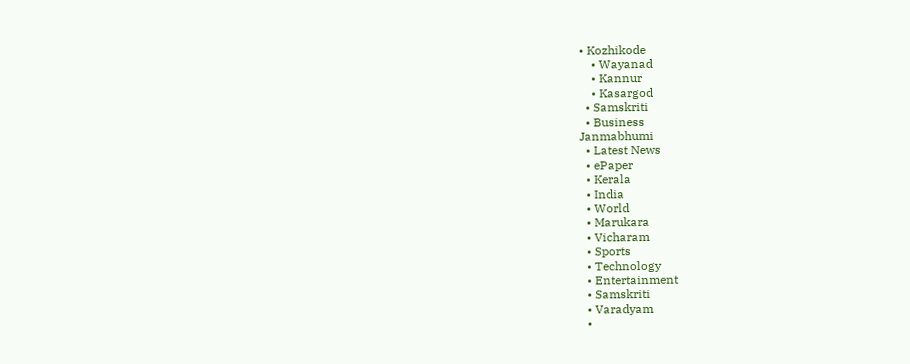• Kozhikode
    • Wayanad
    • Kannur
    • Kasargod
  • Samskriti
  • Business
Janmabhumi
  • Latest News
  • ePaper
  • Kerala
  • India
  • World
  • Marukara
  • Vicharam
  • Sports
  • Technology
  • Entertainment
  • Samskriti
  • Varadyam
  •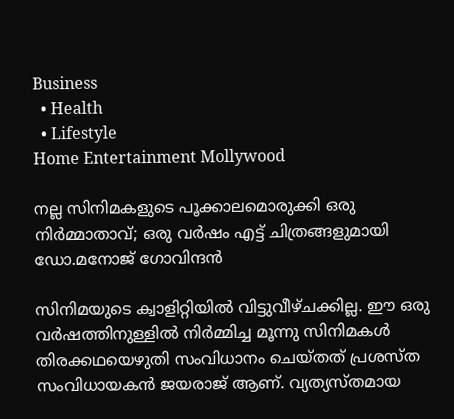Business
  • Health
  • Lifestyle
Home Entertainment Mollywood

നല്ല സിനിമകളുടെ പൂക്കാലമൊരുക്കി ഒരു നിര്‍മ്മാതാവ്; ഒരു വര്‍ഷം എട്ട് ചിത്രങ്ങളുമായി ഡോ.മനോജ് ഗോവിന്ദന്‍

സിനിമയുടെ ക്വാളിറ്റിയില്‍ വിട്ടുവീഴ്ചക്കില്ല. ഈ ഒരു വര്‍ഷത്തിനുള്ളില്‍ നിര്‍മ്മിച്ച മൂന്നു സിനിമകള്‍ തിരക്കഥയെഴുതി സംവിധാനം ചെയ്തത് പ്രശസ്ത സംവിധായകന്‍ ജയരാജ് ആണ്. വ്യത്യസ്തമായ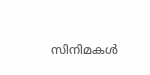സിനിമകള്‍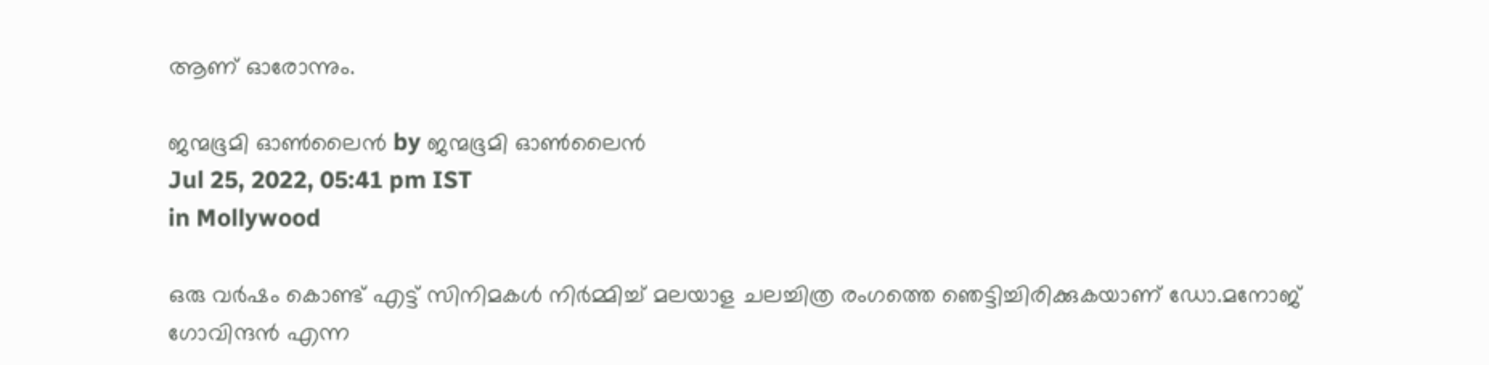ആണ് ഓരോന്നും.

ജന്മഭൂമി ഓണ്‍ലൈന്‍ by ജന്മഭൂമി ഓണ്‍ലൈന്‍
Jul 25, 2022, 05:41 pm IST
in Mollywood

ഒരു വര്‍ഷം കൊണ്ട് എട്ട് സിനിമകള്‍ നിര്‍മ്മിച്ച് മലയാള ചലച്ചിത്ര രംഗത്തെ ഞെട്ടിച്ചിരിക്കുകയാണ് ഡോ.മനോജ് ഗോവിന്ദന്‍ എന്ന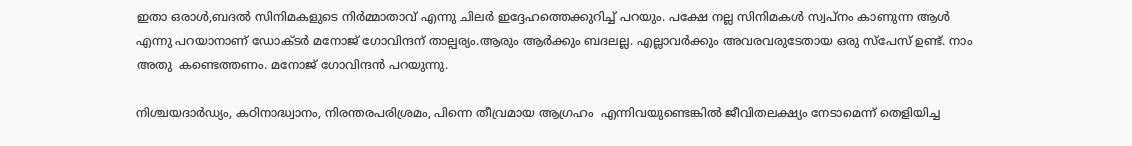ഇതാ ഒരാള്‍,ബദല്‍ സിനിമകളുടെ നിര്‍മ്മാതാവ് എന്നു ചിലര്‍ ഇദ്ദേഹത്തെക്കുറിച്ച് പറയും. പക്ഷേ നല്ല സിനിമകള്‍ സ്വപ്നം കാണുന്ന ആള്‍ എന്നു പറയാനാണ് ഡോക്ടര്‍ മനോജ് ഗോവിന്ദന് താല്പര്യം.ആരും ആര്‍ക്കും ബദലല്ല. എല്ലാവര്‍ക്കും അവരവരുടേതായ ഒരു സ്‌പേസ് ഉണ്ട്. നാം അതു  കണ്ടെത്തണം. മനോജ് ഗോവിന്ദന്‍ പറയുന്നു.

നിശ്ചയദാര്‍ഡ്യം, കഠിനാദ്ധ്വാനം, നിരന്തരപരിശ്രമം, പിന്നെ തീവ്രമായ ആഗ്രഹം  എന്നിവയുണ്ടെങ്കില്‍ ജീവിതലക്ഷ്യം നേടാമെന്ന് തെളിയിച്ച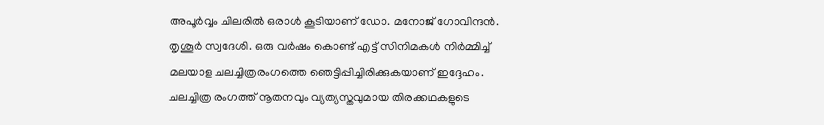അപൂര്‍വ്വം ചിലരില്‍ ഒരാള്‍ കൂടിയാണ് ഡോ. മനോജ് ഗോവിന്ദന്‍. തൃശൂര്‍ സ്വദേശി. ഒരു വര്‍ഷം കൊണ്ട് എട്ട് സിനിമകള്‍ നിര്‍മ്മിച്ച് മലയാള ചലച്ചിത്രരംഗത്തെ ഞെട്ടിപ്പിച്ചിരിക്കുകയാണ് ഇദ്ദേഹം. ചലച്ചിത്ര രംഗത്ത് നൂതനവും വ്യത്യസ്തവുമായ തിരക്കഥകളുടെ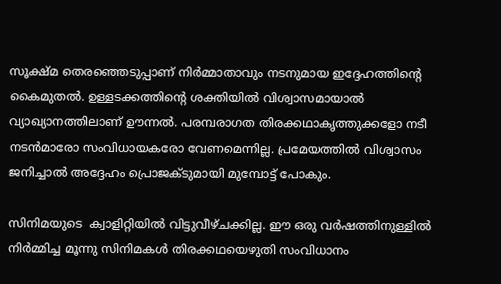സൂക്ഷ്മ തെരഞ്ഞെടുപ്പാണ് നിര്‍മ്മാതാവും നടനുമായ ഇദ്ദേഹത്തിന്റെ കൈമുതല്‍. ഉള്ളടക്കത്തിന്റെ ശക്തിയില്‍ വിശ്വാസമായാല്‍ വ്യാഖ്യാനത്തിലാണ് ഊന്നല്‍. പരമ്പരാഗത തിരക്കഥാകൃത്തുക്കളോ നടീ നടന്‍മാരോ സംവിധായകരോ വേണമെന്നില്ല. പ്രമേയത്തില്‍ വിശ്വാസം ജനിച്ചാല്‍ അദ്ദേഹം പ്രൊജക്ടുമായി മുമ്പോട്ട് പോകും.

സിനിമയുടെ  ക്വാളിറ്റിയില്‍ വിട്ടുവീഴ്ചക്കില്ല. ഈ ഒരു വര്‍ഷത്തിനുള്ളില്‍ നിര്‍മ്മിച്ച മൂന്നു സിനിമകള്‍ തിരക്കഥയെഴുതി സംവിധാനം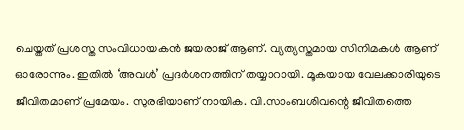ചെയ്തത് പ്രശസ്ത സംവിധായകന്‍ ജയരാജ് ആണ്. വ്യത്യസ്തമായ സിനിമകള്‍ ആണ് ഓരോന്നും. ഇതില്‍ ‘അവള്‍’ പ്രദര്‍ശനത്തിന് തയ്യാറായി. മൂകയായ വേലക്കാരിയുടെ ജീവിതമാണ് പ്രമേയം. സുരഭിയാണ് നായിക. വി.സാംബശിവന്റെ ജീവിതത്തെ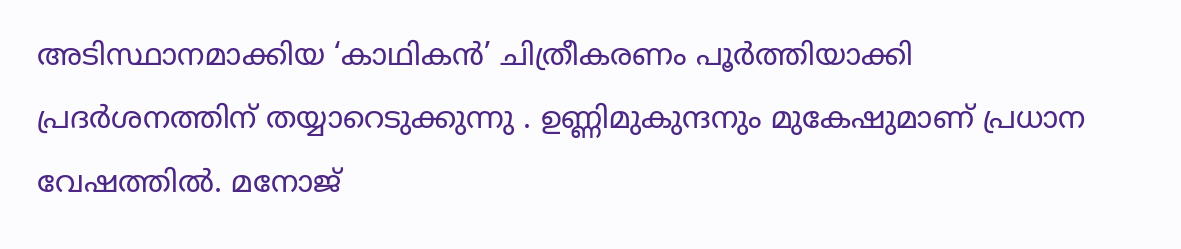അടിസ്ഥാനമാക്കിയ ‘കാഥികന്‍’ ചിത്രീകരണം പൂര്‍ത്തിയാക്കി പ്രദര്‍ശനത്തിന് തയ്യാറെടുക്കുന്നു . ഉണ്ണിമുകുന്ദനും മുകേഷുമാണ് പ്രധാന വേഷത്തില്‍. മനോജ്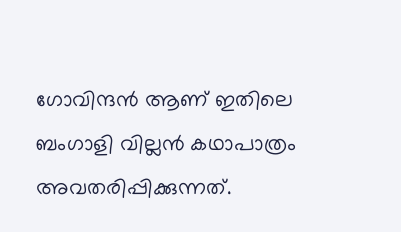ഗോവിന്ദന്‍ ആണ് ഇതിലെ ബംഗാളി വില്ലന്‍ കഥാപാത്രം അവതരിപ്പിക്കുന്നത്.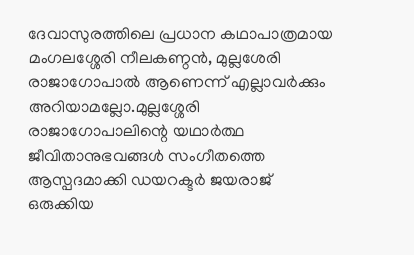ദേവാസുരത്തിലെ പ്രധാന കഥാപാത്രമായ മംഗലശ്ശേരി നീലകണ്ഠന്‍, മുല്ലശേരി രാജാഗോപാല്‍ ആണെന്ന് എല്ലാവര്‍ക്കും അറിയാമല്ലോ.മുല്ലശ്ശേരി രാജാഗോപാലിന്റെ യഥാര്‍ത്ഥ  ജീവിതാനുഭവങ്ങള്‍ സംഗീതത്തെ ആസ്പദമാക്കി ഡയറക്ടര്‍ ജയരാജ് ഒരുക്കിയ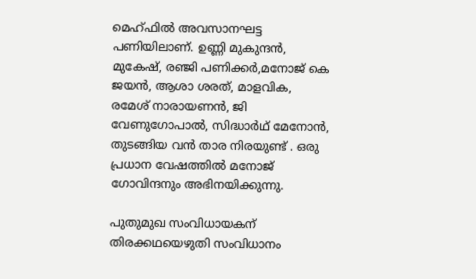മെഹ്ഫില്‍ അവസാനഘട്ട പണിയിലാണ്. ഉണ്ണി മുകുന്ദന്‍, മുകേഷ്, രഞ്ജി പണിക്കര്‍,മനോജ് കെ ജയന്‍, ആശാ ശരത്, മാളവിക, രമേശ് നാരായണന്‍, ജി വേണുഗോപാല്‍, സിദ്ധാര്‍ഥ് മേനോന്‍, തുടങ്ങിയ വന്‍ താര നിരയുണ്ട് . ഒരു പ്രധാന വേഷത്തില്‍ മനോജ് ഗോവിന്ദനും അഭിനയിക്കുന്നു.

പുതുമുഖ സംവിധായകന് തിരക്കഥയെഴുതി സംവിധാനം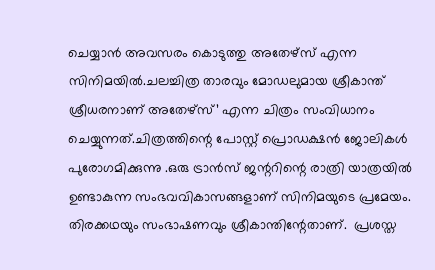ചെയ്യാന്‍ അവസരം കൊടുത്തു അതേഴ്‌സ് എന്ന സിനിമയില്‍.ചലച്ചിത്ര താരവും മോഡലുമായ ശ്രീകാന്ത് ശ്രീധരനാണ് അതേഴ്‌സ്’ എന്ന ചിത്രം സംവിധാനം ചെയ്യുന്നത്.ചിത്രത്തിന്റെ പോസ്റ്റ് പ്രൊഡക്ഷന്‍ ജോലികള്‍ പുരോഗമിക്കുന്നു .ഒരു ട്രാന്‍സ് ജന്ററിന്റെ രാത്രി യാത്രയില്‍ ഉണ്ടാകുന്ന സംഭവവികാസങ്ങളാണ് സിനിമയുടെ പ്രമേയം. തിരക്കഥയും സംഭാഷണവും ശ്രീകാന്തിന്റേതാണ്.  പ്രശസ്ത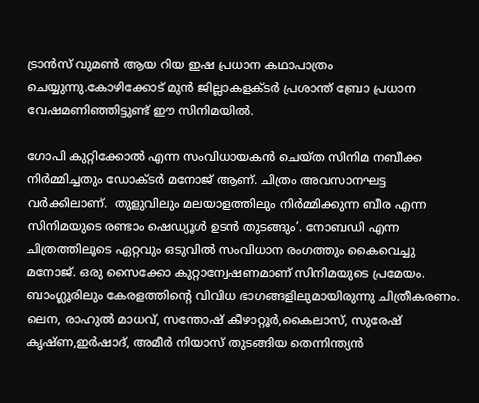ട്രാന്‍സ് വുമണ്‍ ആയ റിയ ഇഷ പ്രധാന കഥാപാത്രം ചെയ്യുന്നു.കോഴിക്കോട് മുന്‍ ജില്ലാകളക്ടര്‍ പ്രശാന്ത് ബ്രോ പ്രധാന വേഷമണിഞ്ഞിട്ടുണ്ട് ഈ സിനിമയില്‍.

ഗോപി കുറ്റിക്കോല്‍ എന്ന സംവിധായകന്‍ ചെയ്ത സിനിമ നബീക്ക നിര്‍മ്മിച്ചതും ഡോക്ടര്‍ മനോജ് ആണ്. ചിത്രം അവസാനഘട്ട  വര്‍ക്കിലാണ്.  തുളുവിലും മലയാളത്തിലും നിര്‍മ്മിക്കുന്ന ബീര എന്ന സിനിമയുടെ രണ്ടാം ഷെഡ്യൂള്‍ ഉടന്‍ തുടങ്ങും’. നോബഡി എന്ന ചിത്രത്തിലൂടെ ഏറ്റവും ഒടുവില്‍ സംവിധാന രംഗത്തും കൈവെച്ചു മനോജ്. ഒരു സൈക്കോ കുറ്റാന്വേഷണമാണ് സിനിമയുടെ പ്രമേയം. ബാംഗ്ലൂരിലും കേരളത്തിന്റെ വിവിധ ഭാഗങ്ങളിലുമായിരുന്നു ചിത്രീകരണം. ലെന, രാഹുല്‍ മാധവ്, സന്തോഷ് കീഴാറ്റൂര്‍,കൈലാസ്, സുരേഷ് കൃഷ്ണ,ഇര്‍ഷാദ്, അമീര്‍ നിയാസ് തുടങ്ങിയ തെന്നിന്ത്യന്‍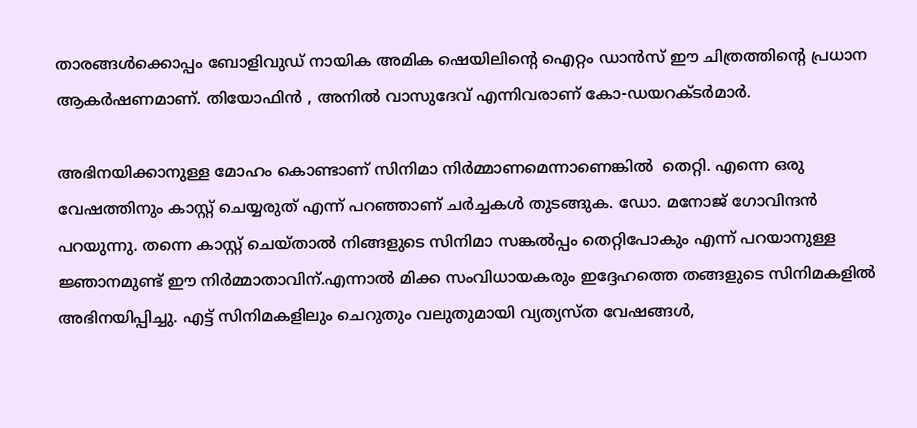താരങ്ങള്‍ക്കൊപ്പം ബോളിവുഡ് നായിക അമിക ഷെയിലിന്റെ ഐറ്റം ഡാന്‍സ് ഈ ചിത്രത്തിന്റെ പ്രധാന ആകര്‍ഷണമാണ്. തിയോഫിന്‍ , അനില്‍ വാസുദേവ് എന്നിവരാണ് കോ-ഡയറക്ടര്‍മാര്‍.

അഭിനയിക്കാനുള്ള മോഹം കൊണ്ടാണ് സിനിമാ നിര്‍മ്മാണമെന്നാണെങ്കില്‍  തെറ്റി. എന്നെ ഒരു വേഷത്തിനും കാസ്റ്റ് ചെയ്യരുത് എന്ന് പറഞ്ഞാണ് ചര്‍ച്ചകള്‍ തുടങ്ങുക. ഡോ. മനോജ് ഗോവിന്ദന്‍ പറയുന്നു. തന്നെ കാസ്റ്റ് ചെയ്താല്‍ നിങ്ങളുടെ സിനിമാ സങ്കല്‍പ്പം തെറ്റിപോകും എന്ന് പറയാനുള്ള ജ്ഞാനമുണ്ട് ഈ നിര്‍മ്മാതാവിന്.എന്നാല്‍ മിക്ക സംവിധായകരും ഇദ്ദേഹത്തെ തങ്ങളുടെ സിനിമകളില്‍ അഭിനയിപ്പിച്ചു. എട്ട് സിനിമകളിലും ചെറുതും വലുതുമായി വ്യത്യസ്ത വേഷങ്ങള്‍,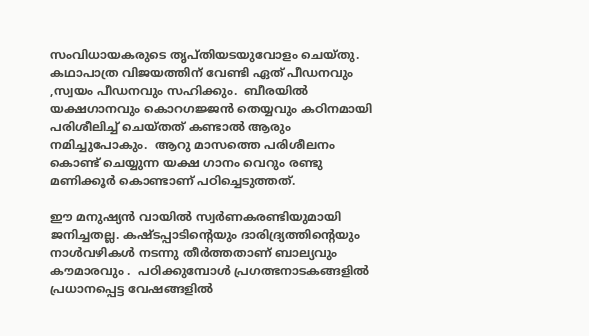സംവിധായകരുടെ തൃപ്തിയടയുവോളം ചെയ്തു. കഥാപാത്ര വിജയത്തിന് വേണ്ടി ഏത് പീഡനവും ,സ്വയം പീഡനവും സഹിക്കും.  ബീരയില്‍ യക്ഷഗാനവും കൊറഗജ്ജന്‍ തെയ്യവും കഠിനമായി പരിശീലിച്ച് ചെയ്തത് കണ്ടാല്‍ ആരും നമിച്ചുപോകും.  ആറു മാസത്തെ പരിശീലനം കൊണ്ട് ചെയ്യുന്ന യക്ഷ ഗാനം വെറും രണ്ടു മണിക്കൂര്‍ കൊണ്ടാണ് പഠിച്ചെടുത്തത്.

ഈ മനുഷ്യന്‍ വായില്‍ സ്വര്‍ണകരണ്ടിയുമായി ജനിച്ചതല്ല. കഷ്ടപ്പാടിന്റെയും ദാരിദ്ര്യത്തിന്റെയും നാള്‍വഴികള്‍ നടന്നു തീര്‍ത്തതാണ് ബാല്യവും കൗമാരവും .  പഠിക്കുമ്പോള്‍ പ്രഗത്ഭനാടകങ്ങളില്‍ പ്രധാനപ്പെട്ട വേഷങ്ങളില്‍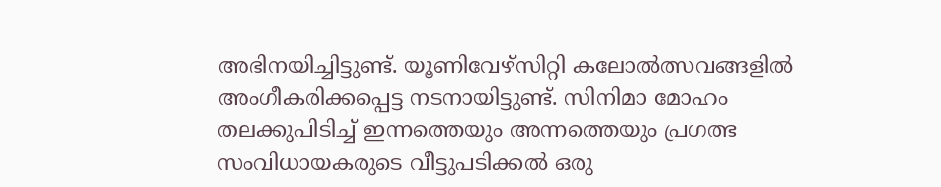അഭിനയിച്ചിട്ടുണ്ട്. യൂണിവേഴ്‌സിറ്റി കലോല്‍ത്സവങ്ങളില്‍ അംഗീകരിക്കപ്പെട്ട നടനായിട്ടുണ്ട്. സിനിമാ മോഹം തലക്കുപിടിച്ച് ഇന്നത്തെയും അന്നത്തെയും പ്രഗത്ഭ സംവിധായകരുടെ വീട്ടുപടിക്കല്‍ ഒരു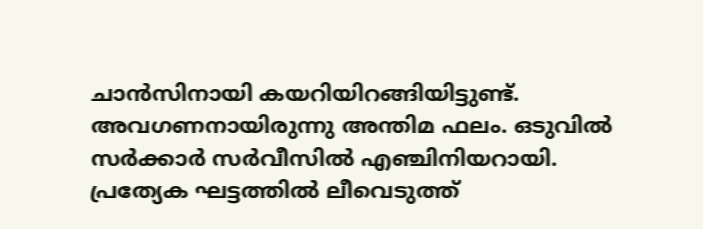ചാന്‍സിനായി കയറിയിറങ്ങിയിട്ടുണ്ട്. അവഗണനായിരുന്നു അന്തിമ ഫലം. ഒടുവില്‍ സര്‍ക്കാര്‍ സര്‍വീസില്‍ എഞ്ചിനിയറായി. പ്രത്യേക ഘട്ടത്തില്‍ ലീവെടുത്ത്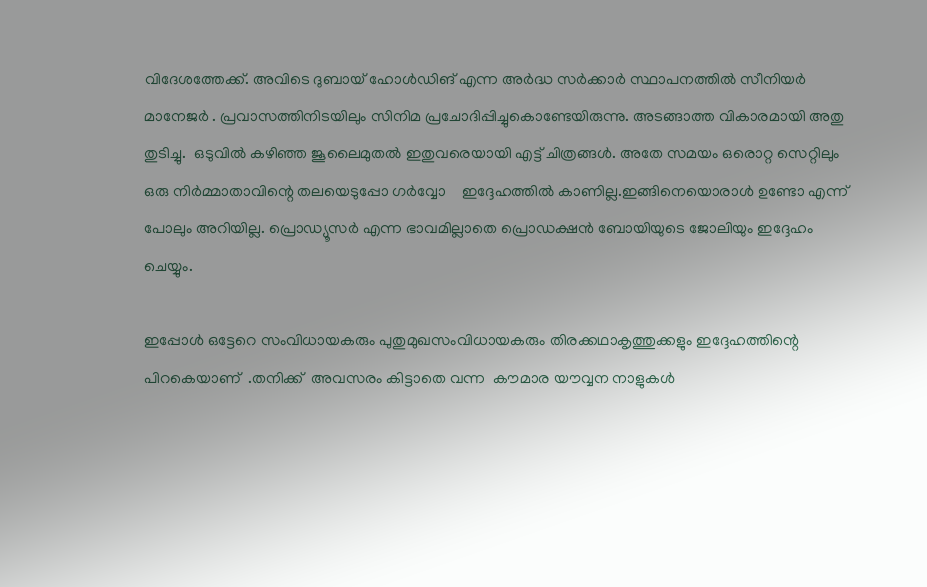വിദേശത്തേക്ക്. അവിടെ ദുബായ് ഹോള്‍ഡിങ് എന്ന അര്‍ദ്ധ സര്‍ക്കാര്‍ സ്ഥാപനത്തില്‍ സീനിയര്‍ മാനേജര്‍ . പ്രവാസത്തിനിടയിലും സിനിമ പ്രചോദിപ്പിച്ചുകൊണ്ടേയിരുന്നു. അടങ്ങാത്ത വികാരമായി അതു തുടിച്ചു.  ഒടുവില്‍ കഴിഞ്ഞ ജൂലൈമുതല്‍ ഇതുവരെയായി എട്ട് ചിത്രങ്ങള്‍. അതേ സമയം ഒരൊറ്റ സെറ്റിലും ഒരു നിര്‍മ്മാതാവിന്റെ തലയെടുപ്പോ ഗര്‍വ്വോ    ഇദ്ദേഹത്തില്‍ കാണില്ല.ഇങ്ങിനെയൊരാള്‍ ഉണ്ടോ എന്ന് പോലും അറിയില്ല. പ്രൊഡ്യൂസര്‍ എന്ന ഭാവമില്ലാതെ പ്രൊഡക്ഷന്‍ ബോയിയുടെ ജോലിയും ഇദ്ദേഹം ചെയ്യും.

ഇപ്പോള്‍ ഒട്ടേറെ സംവിധായകരും പുതുമുഖസംവിധായകരും തിരക്കഥാകൃത്തുക്കളും ഇദ്ദേഹത്തിന്റെ പിറകെയാണ്  .തനിക്ക്  അവസരം കിട്ടാതെ വന്ന  കൗമാര യൗവ്വന നാളുകള്‍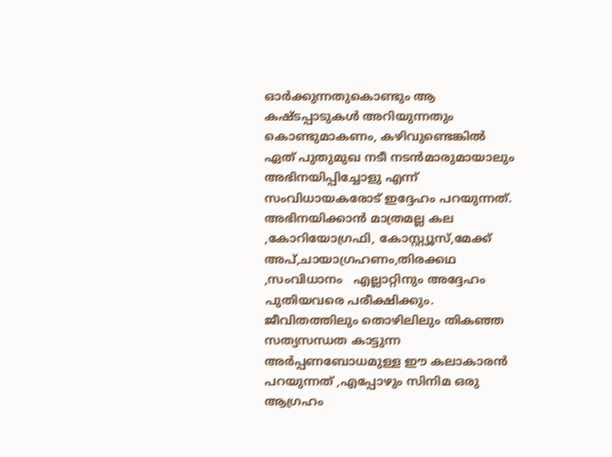ഓര്‍ക്കുന്നതുകൊണ്ടും ആ കഷ്ടപ്പാടുകള്‍ അറിയുന്നതും കൊണ്ടുമാകണം, കഴിവുണ്ടെങ്കില്‍ ഏത് പുതുമുഖ നടീ നടന്‍മാരുമായാലും അഭിനയിപ്പിച്ചോളു എന്ന് സംവിധായകരോട് ഇദ്ദേഹം പറയുന്നത്.   അഭിനയിക്കാന്‍ മാത്രമല്ല കല ,കോറിയോഗ്രഫി, കോസ്റ്റ്യൂസ്,മേക്ക് അപ്,ചായാഗ്രഹണം,തിരക്കഥ  ,സംവിധാനം   എല്ലാറ്റിനും അദ്ദേഹം പുതിയവരെ പരീക്ഷിക്കും.  ജീവിതത്തിലും തൊഴിലിലും തികഞ്ഞ സത്യസന്ധത കാട്ടുന്ന അര്‍പ്പണബോധമുള്ള ഈ കലാകാരന്‍ പറയുന്നത് ,എപ്പോഴും സിനിമ ഒരു ആഗ്രഹം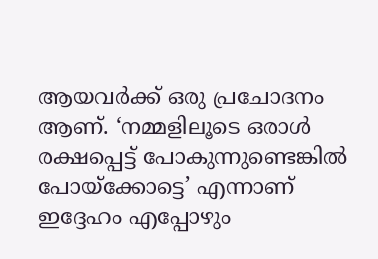ആയവര്‍ക്ക് ഒരു പ്രചോദനം ആണ്. ‘നമ്മളിലൂടെ ഒരാള്‍ രക്ഷപ്പെട്ട് പോകുന്നുണ്ടെങ്കില്‍ പോയ്‌ക്കോട്ടെ’ എന്നാണ് ഇദ്ദേഹം എപ്പോഴും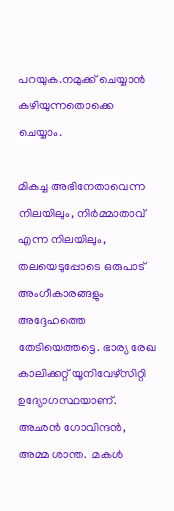പറയുക.നമുക്ക് ചെയ്യാന്‍ കഴിയുന്നതൊക്കെ ചെയ്യാം.

മികച്ച അഭിനേതാവെന്ന നിലയിലും, നിര്‍മ്മാതാവ് എന്ന നിലയിലും, തലയെടുപ്പോടെ ഒരുപാട് അംഗീകാരങ്ങളും അദ്ദേഹത്തെ തേടിയെത്തട്ടെ. ഭാര്യ രേഖ കാലിക്കറ്റ് യൂനിവേഴ്‌സിറ്റി ഉദ്യോഗസ്ഥയാണ്.  അഛന്‍ ഗോവിന്ദന്‍, അമ്മ ശാന്ത.  മകള്‍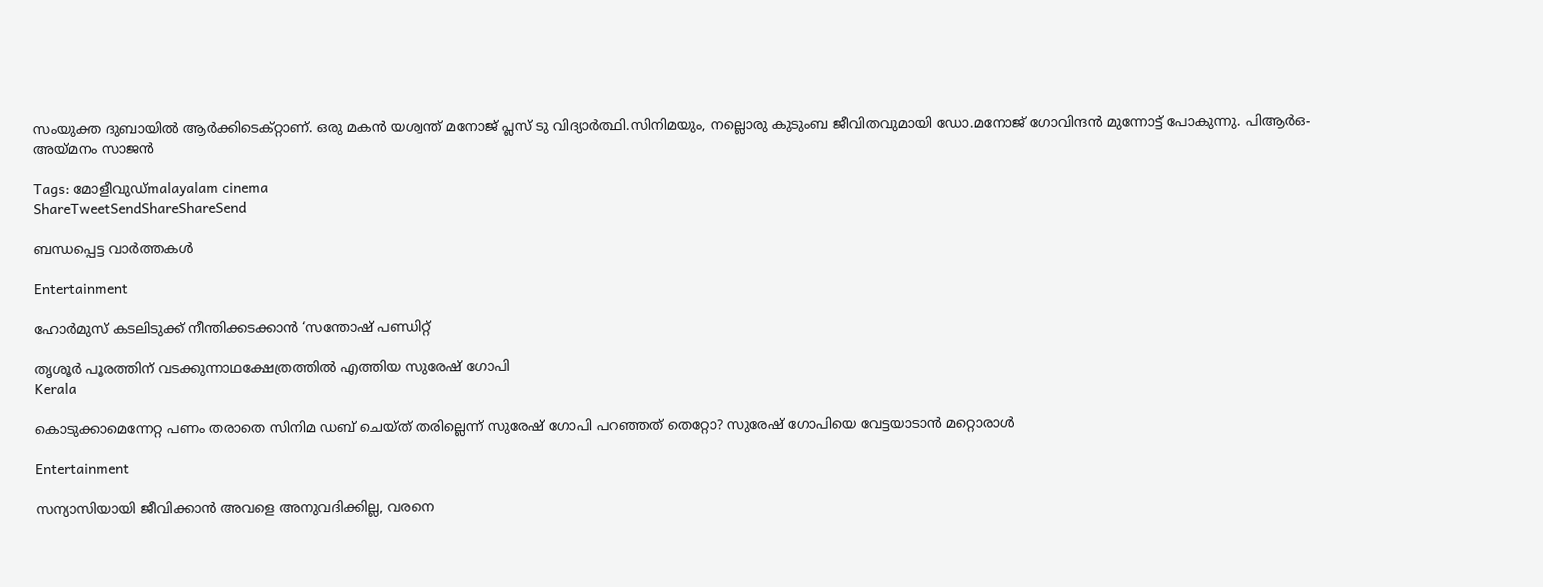സംയുക്ത ദുബായില്‍ ആര്‍ക്കിടെക്റ്റാണ്. ഒരു മകന്‍ യശ്വന്ത് മനോജ് പ്ലസ് ടു വിദ്യാര്‍ത്ഥി.സിനിമയും, നല്ലൊരു കുടുംബ ജീവിതവുമായി ഡോ.മനോജ് ഗോവിന്ദന്‍ മുന്നോട്ട് പോകുന്നു. പിആര്‍ഒ- അയ്‌മനം സാജന്‍

Tags: മോളീവുഡ്malayalam cinema
ShareTweetSendShareShareSend

ബന്ധപ്പെട്ട വാര്‍ത്തകള്‍

Entertainment

ഹോർമുസ് കടലിടുക്ക് നീന്തിക്കടക്കാൻ ‘സന്തോഷ് പണ്ഡിറ്റ്

തൃശൂര്‍ പൂരത്തിന് വടക്കുന്നാഥക്ഷേത്രത്തില്‍ എത്തിയ സുരേഷ് ഗോപി
Kerala

കൊടുക്കാമെന്നേറ്റ പണം തരാതെ സിനിമ ഡബ് ചെയ്ത് തരില്ലെന്ന് സുരേഷ് ഗോപി പറഞ്ഞത് തെറ്റോ? സുരേഷ് ഗോപിയെ വേട്ടയാടാന്‍ മറ്റൊരാള്‍

Entertainment

സന്യാസിയായി ജീവിക്കാൻ അവളെ അനുവദിക്കില്ല, വരനെ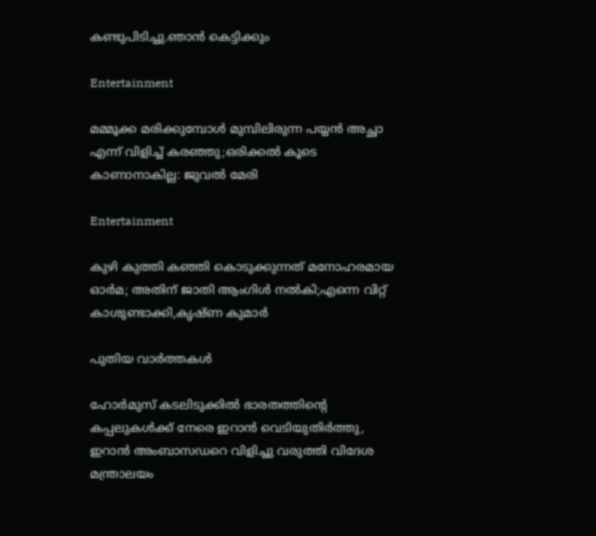കണ്ടുപിടിച്ചു.ഞാൻ കെട്ടിക്കും

Entertainment

മമ്മൂക്ക മരിക്കുമ്പോള്‍ മുമ്പിലിരുന്ന പയ്യന്‍ അച്ഛാ എന്ന് വിളിച്ച് കരഞ്ഞു;ഒരിക്കല്‍ കൂടെ കാണാനാകില്ല: ജുവല്‍ മേരി

Entertainment

കുഴി കുത്തി കഞ്ഞി കൊടുക്കുന്നത് മനോഹരമായ ഓര്‍മ; അതിന് ജാതി ആംഗിള്‍ നല്‍കി;എന്നെ വിറ്റ് കാശുണ്ടാക്കി,കൃഷ്ണ കുമാര്‍

പുതിയ വാര്‍ത്തകള്‍

ഹോര്‍മുസ് കടലിടുക്കില്‍ ഭാരതത്തിന്റെ കപ്പലുകള്‍ക്ക് നേരെ ഇറാന്‍ വെടിയുതിര്‍ത്തു, ഇറാന്‍ അംബാസഡറെ വിളിച്ചു വരുത്തി വിദേശ മന്ത്രാലയം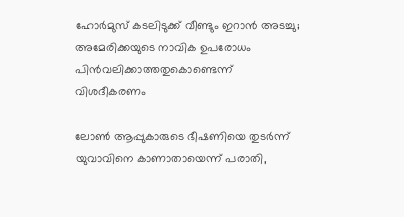ഹോര്‍മുസ് കടലിടുക്ക് വീണ്ടും ഇറാന്‍ അടച്ചു; അമേരിക്കയുടെ നാവിക ഉപരോധം പിന്‍വലിക്കാത്തതുകൊണ്ടെന്ന് വിശദീകരണം

ലോണ്‍ ആപ്പുകാരുടെ ഭീഷണിയെ തുടര്‍ന്ന് യുവാവിനെ കാണാതായെന്ന് പരാതി,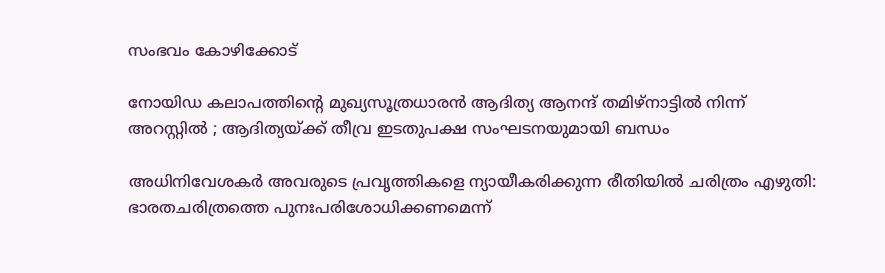സംഭവം കോഴിക്കോട്

നോയിഡ കലാപത്തിന്റെ മുഖ്യസൂത്രധാരൻ ആദിത്യ ആനന്ദ് തമിഴ്‌നാട്ടിൽ നിന്ന് അറസ്റ്റിൽ ; ആദിത്യയ്‌ക്ക് തീവ്ര ഇടതുപക്ഷ സംഘടനയുമായി ബന്ധം

അധിനിവേശകര്‍ അവരുടെ പ്രവൃത്തികളെ ന്യായീകരിക്കുന്ന രീതിയില്‍ ചരിത്രം എഴുതി: ഭാരതചരിത്രത്തെ പുനഃപരിശോധിക്കണമെന്ന്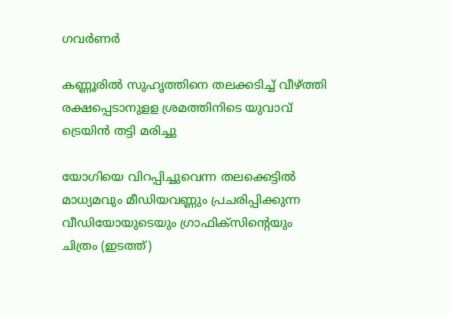ഗവര്‍ണര്‍

കണ്ണൂരില്‍ സുഹൃത്തിനെ തലക്കടിച്ച് വീഴ്‌ത്തി രക്ഷപ്പെടാനുളള ശ്രമത്തിനിടെ യുവാവ് ട്രെയിന്‍ തട്ടി മരിച്ചു

യോഗിയെ വിറപ്പിച്ചുവെന്ന തലക്കെട്ടില്‍ മാധ്യമവും മീഡിയവണ്ണും പ്രചരിപ്പിക്കുന്ന വീഡിയോയുടെയും ഗ്രാഫിക്സിന്‍റെയും ചിത്രം (ഇടത്ത്)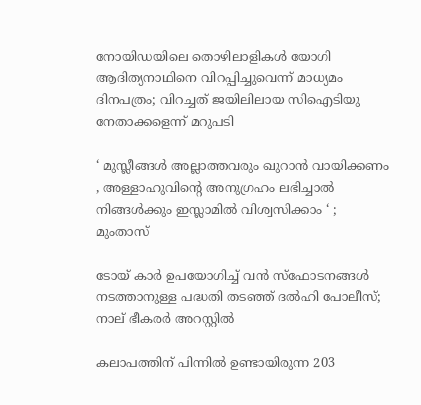നോയിഡയിലെ തൊഴിലാളികള്‍ യോഗി ആദിത്യനാഥിനെ വിറപ്പിച്ചുവെന്ന് മാധ്യമം ദിനപത്രം; വിറച്ചത് ജയിലിലായ സിഐടിയു നേതാക്കളെന്ന് മറുപടി

‘ മുസ്ലീങ്ങൾ അല്ലാത്തവരും ഖുറാൻ വായിക്കണം , അള്ളാഹുവിന്റെ അനുഗ്രഹം ലഭിച്ചാൽ നിങ്ങൾക്കും ഇസ്ലാമിൽ വിശ്വസിക്കാം ‘ ; മുംതാസ്

ടോയ് കാർ ഉപയോഗിച്ച് വൻ സ്ഫോടനങ്ങൾ നടത്താനുള്ള പദ്ധതി തടഞ്ഞ് ദൽഹി പോലീസ്; നാല് ഭീകരർ അറസ്റ്റിൽ

കലാപത്തിന് പിന്നിൽ ഉണ്ടായിരുന്ന 203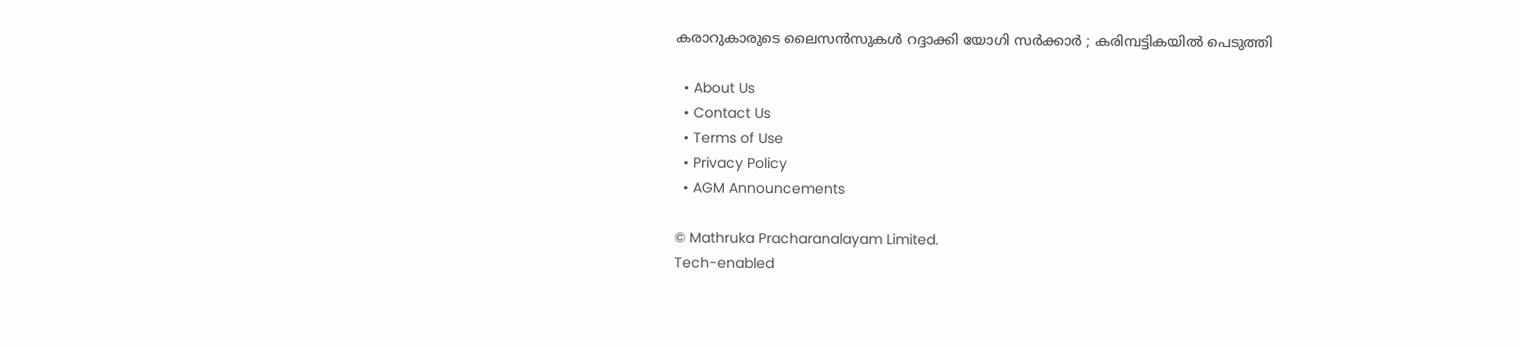കരാറുകാരുടെ ലൈസൻസുകൾ റദ്ദാക്കി യോഗി സർക്കാർ ; കരിമ്പട്ടികയിൽ പെടുത്തി

  • About Us
  • Contact Us
  • Terms of Use
  • Privacy Policy
  • AGM Announcements

© Mathruka Pracharanalayam Limited.
Tech-enabled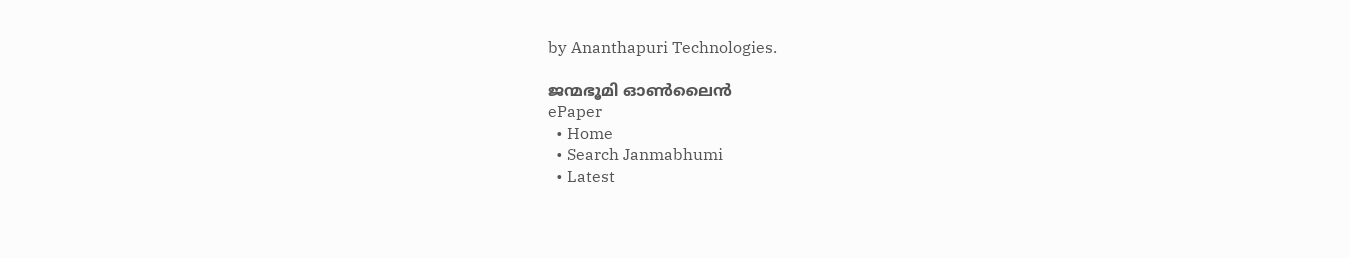by Ananthapuri Technologies.

ജന്മഭൂമി ഓണ്‍ലൈന്‍
ePaper
  • Home
  • Search Janmabhumi
  • Latest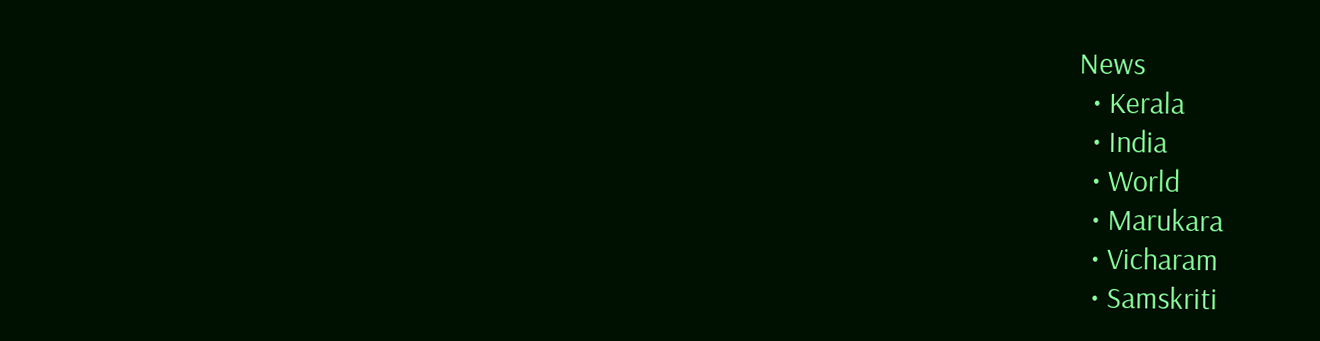News
  • Kerala
  • India
  • World
  • Marukara
  • Vicharam
  • Samskriti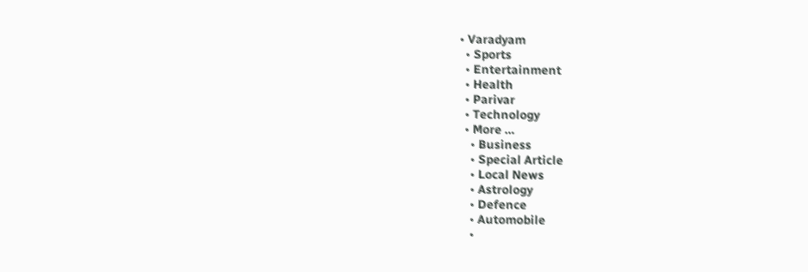• Varadyam
  • Sports
  • Entertainment
  • Health
  • Parivar
  • Technology
  • More …
    • Business
    • Special Article
    • Local News
    • Astrology
    • Defence
    • Automobile
    •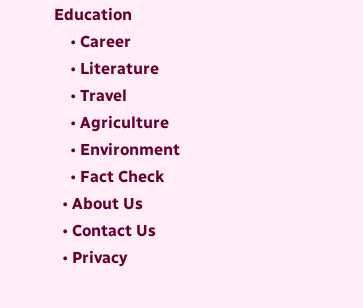Education
    • Career
    • Literature
    • Travel
    • Agriculture
    • Environment
    • Fact Check
  • About Us
  • Contact Us
  • Privacy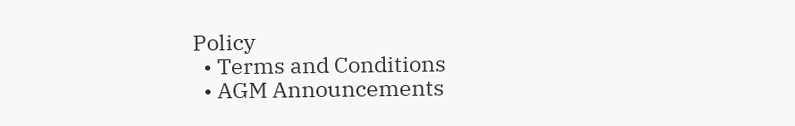Policy
  • Terms and Conditions
  • AGM Announcements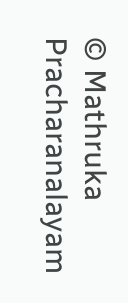© Mathruka Pracharanalayam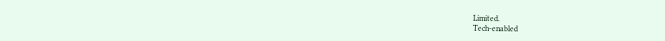Limited.
Tech-enabled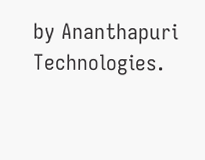by Ananthapuri Technologies.